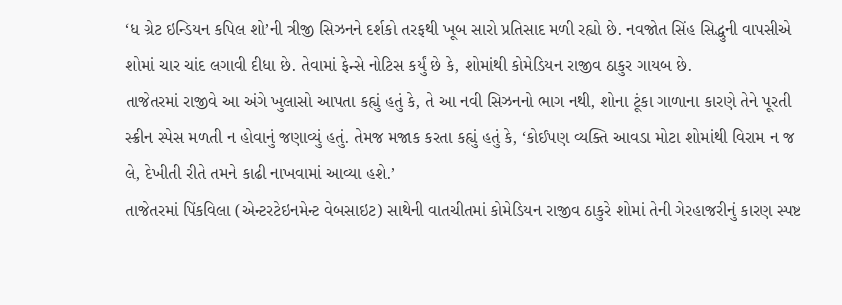‘ધ ગ્રેટ ઇન્ડિયન કપિલ શો’ની ત્રીજી સિઝનને દર્શકો તરફથી ખૂબ સારો પ્રતિસાદ મળી રહ્યો છે. નવજોત સિંહ સિદ્ધુની વાપસીએ શોમાં ચાર ચાંદ લગાવી દીધા છે. તેવામાં ફેન્સે નોટિસ કર્યું છે કે, શોમાંથી કોમેડિયન રાજીવ ઠાકુર ગાયબ છે.
તાજેતરમાં રાજીવે આ અંગે ખુલાસો આપતા કહ્યું હતું કે, તે આ નવી સિઝનનો ભાગ નથી, શોના ટૂંકા ગાળાના કારણે તેને પૂરતી સ્ક્રીન સ્પેસ મળતી ન હોવાનું જણાવ્યું હતું. તેમજ મજાક કરતા કહ્યું હતું કે, ‘કોઈપણ વ્યક્તિ આવડા મોટા શોમાંથી વિરામ ન જ લે, દેખીતી રીતે તમને કાઢી નાખવામાં આવ્યા હશે.’
તાજેતરમાં પિંકવિલા (એન્ટરટેઇનમેન્ટ વેબસાઇટ) સાથેની વાતચીતમાં કોમેડિયન રાજીવ ઠાકુરે શોમાં તેની ગેરહાજરીનું કારણ સ્પષ્ટ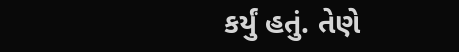કર્યું હતું. તેણે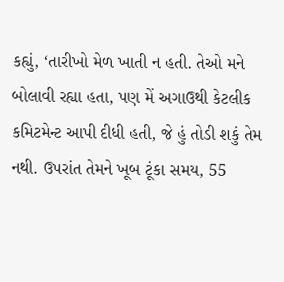કહ્યું, ‘તારીખો મેળ ખાતી ન હતી. તેઓ મને બોલાવી રહ્યા હતા, પણ મેં અગાઉથી કેટલીક કમિટમેન્ટ આપી દીધી હતી, જે હું તોડી શકું તેમ નથી. ઉપરાંત તેમને ખૂબ ટૂંકા સમય, 55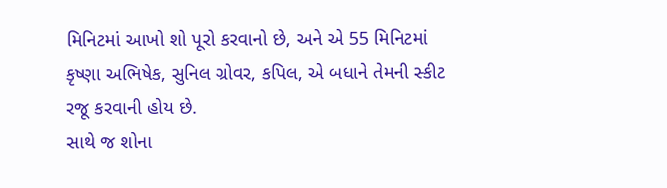મિનિટમાં આખો શો પૂરો કરવાનો છે, અને એ 55 મિનિટમાં કૃષ્ણા અભિષેક, સુનિલ ગ્રોવર, કપિલ, એ બધાને તેમની સ્કીટ રજૂ કરવાની હોય છે.
સાથે જ શોના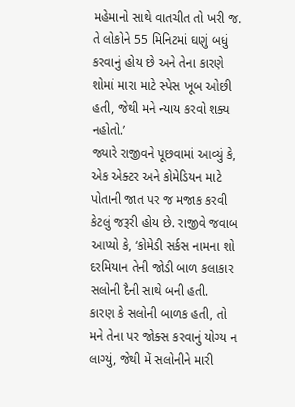મહેમાનો સાથે વાતચીત તો ખરી જ. તે લોકોને 55 મિનિટમાં ઘણું બધું કરવાનું હોય છે અને તેના કારણે શોમાં મારા માટે સ્પેસ ખૂબ ઓછી હતી, જેથી મને ન્યાય કરવો શક્ય નહોતો.’
જ્યારે રાજીવને પૂછવામાં આવ્યું કે, એક એક્ટર અને કોમેડિયન માટે પોતાની જાત પર જ મજાક કરવી કેટલું જરૂરી હોય છે. રાજીવે જવાબ આપ્યો કે, ‘કોમેડી સર્કસ નામના શો દરમિયાન તેની જોડી બાળ કલાકાર સલોની દૈની સાથે બની હતી.
કારણ કે સલોની બાળક હતી, તો મને તેના પર જોક્સ કરવાનું યોગ્ય ન લાગ્યું, જેથી મેં સલોનીને મારી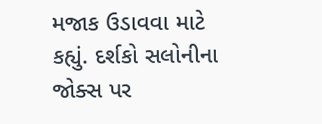મજાક ઉડાવવા માટે કહ્યું. દર્શકો સલોનીના જોક્સ પર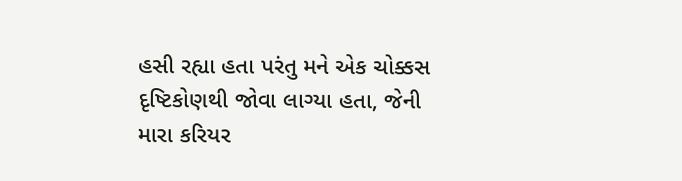હસી રહ્યા હતા પરંતુ મને એક ચોક્કસ દૃષ્ટિકોણથી જોવા લાગ્યા હતા, જેની મારા કરિયર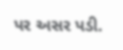પર અસર પડી.